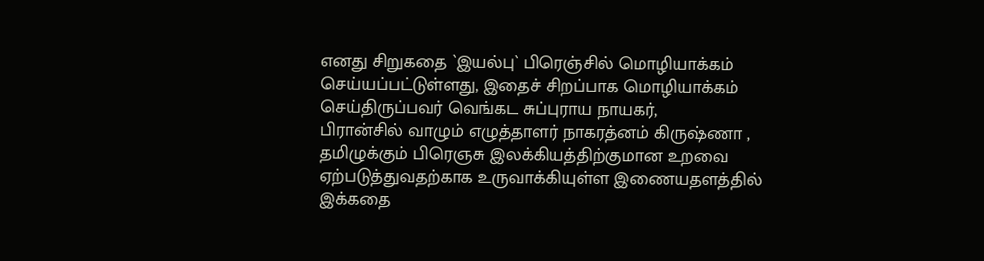எனது சிறுகதை `இயல்பு` பிரெஞ்சில் மொழியாக்கம் செய்யப்பட்டுள்ளது, இதைச் சிறப்பாக மொழியாக்கம் செய்திருப்பவர் வெங்கட சுப்புராய நாயகர்,
பிரான்சில் வாழும் எழுத்தாளர் நாகரத்னம் கிருஷ்ணா , தமிழுக்கும் பிரெஞசு இலக்கியத்திற்குமான உறவை ஏற்படுத்துவதற்காக உருவாக்கியுள்ள இணையதளத்தில் இக்கதை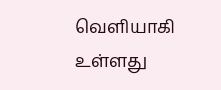வெளியாகி உள்ளது